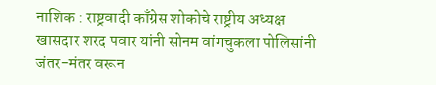नाशिक : राष्ट्रवादी काँग्रेस शोकोचे राष्ट्रीय अध्यक्ष खासदार शरद पवार यांनी सोनम वांगचुकला पोलिसांनी जंतर-मंतर वरून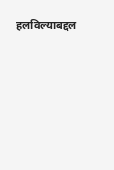हलविल्याबद्दल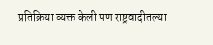प्रतिक्रिया व्यक्त केली पण राष्ट्रवादीतल्या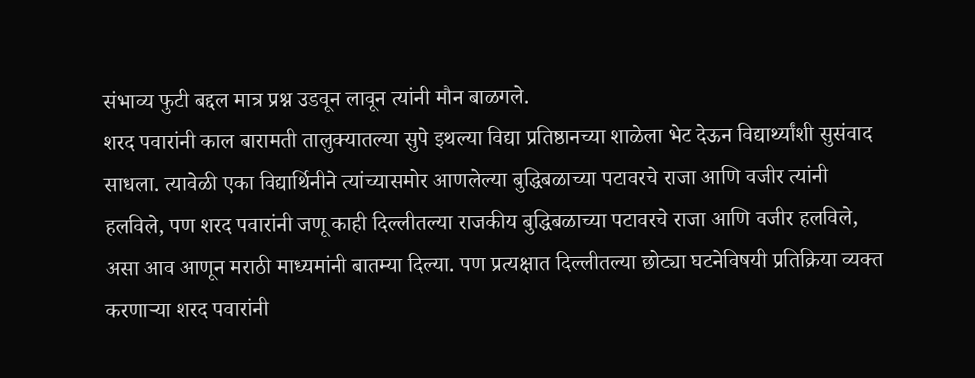संभाव्य फुटी बद्दल मात्र प्रश्न उडवून लावून त्यांनी मौन बाळगले.
शरद पवारांनी काल बारामती तालुक्यातल्या सुपे इथल्या विद्या प्रतिष्ठानच्या शाळेला भेट देऊन विद्यार्थ्यांशी सुसंवाद साधला. त्यावेळी एका विद्यार्थिनीने त्यांच्यासमोर आणलेल्या बुद्धिबळाच्या पटावरचे राजा आणि वजीर त्यांनी हलविले, पण शरद पवारांनी जणू काही दिल्लीतल्या राजकीय बुद्धिबळाच्या पटावरचे राजा आणि वजीर हलविले, असा आव आणून मराठी माध्यमांनी बातम्या दिल्या. पण प्रत्यक्षात दिल्लीतल्या छोट्या घटनेविषयी प्रतिक्रिया व्यक्त करणाऱ्या शरद पवारांनी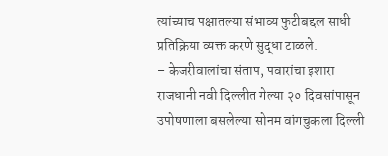त्यांच्याच पक्षातल्या संभाव्य फुटीबद्दल साधी प्रतिक्रिया व्यक्त करणे सुद्धा टाळले.
– केजरीवालांचा संताप, पवारांचा इशारा
राजधानी नवी दिल्लीत गेल्या २० दिवसांपासून उपोषणाला बसलेल्या सोनम वांगचुकला दिल्ली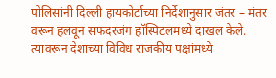पोलिसांनी दिल्ली हायकोर्टाच्या निर्देशानुसार जंतर – मंतर वरून हलवून सफदरजंग हॉस्पिटलमध्ये दाखल केले. त्यावरून देशाच्या विविध राजकीय पक्षांमध्ये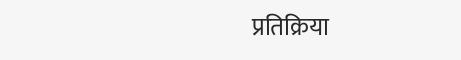प्रतिक्रिया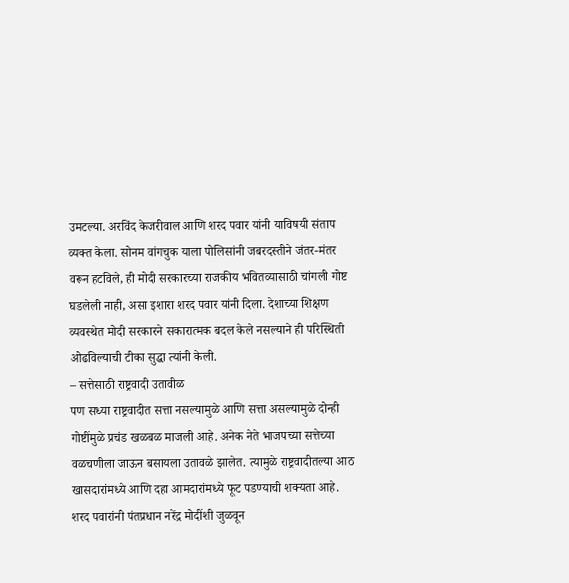उमटल्या. अरविंद केजरीवाल आणि शरद पवार यांनी याविषयी संताप व्यक्त केला. सोनम वांगचुक याला पोलिसांनी जबरदस्तीने जंतर-मंतर वरून हटविले, ही मोदी सरकारच्या राजकीय भवितव्यासाठी चांगली गोष्ट घडलेली नाही, असा इशारा शरद पवार यांनी दिला. देशाच्या शिक्षण व्यवस्थेत मोदी सरकारने सकारात्मक बदल केले नसल्याने ही परिस्थिती ओढविल्याची टीका सुद्धा त्यांनी केली.
– सत्तेसाठी राष्ट्रवादी उतावीळ
पण सध्या राष्ट्रवादीत सत्ता नसल्यामुळे आणि सत्ता असल्यामुळे दोन्ही गोष्टींमुळे प्रचंड खळबळ माजली आहे. अनेक नेते भाजपच्या सत्तेच्या वळचणीला जाऊन बसायला उतावळे झालेत. त्यामुळे राष्ट्रवादीतल्या आठ खासदारांमध्ये आणि दहा आमदारांमध्ये फूट पडण्याची शक्यता आहे. शरद पवारांनी पंतप्रधान नरेंद्र मोदींशी जुळवून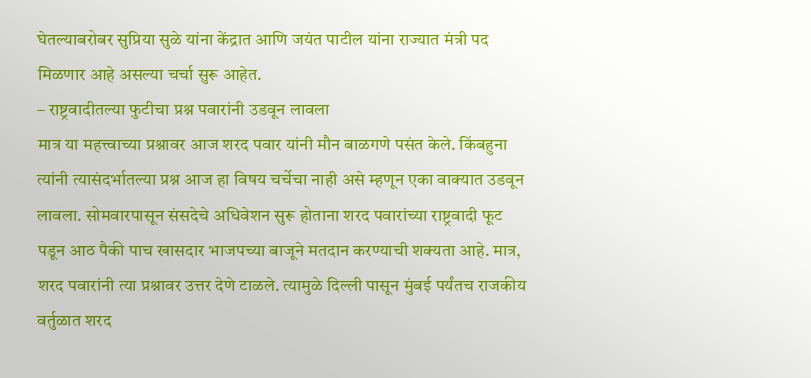घेतल्याबरोबर सुप्रिया सुळे यांना केंद्रात आणि जयंत पाटील यांना राज्यात मंत्री पद मिळणार आहे असल्या चर्चा सुरू आहेत.
– राष्ट्रवादीतल्या फुटीचा प्रश्न पवारांनी उडवून लावला
मात्र या महत्त्वाच्या प्रश्नावर आज शरद पवार यांनी मौन बाळगणे पसंत केले. किंबहुना त्यांनी त्यासंदर्भातल्या प्रश्न आज हा विषय चर्चेचा नाही असे म्हणून एका वाक्यात उडवून लावला. सोमवारपासून संसदेचे अधिवेशन सुरू होताना शरद पवारांच्या राष्ट्रवादी फूट पडून आठ पैकी पाच खासदार भाजपच्या बाजूने मतदान करण्याची शक्यता आहे. मात्र, शरद पवारांनी त्या प्रश्नावर उत्तर देणे टाळले. त्यामुळे दिल्ली पासून मुंबई पर्यंतच राजकीय वर्तुळात शरद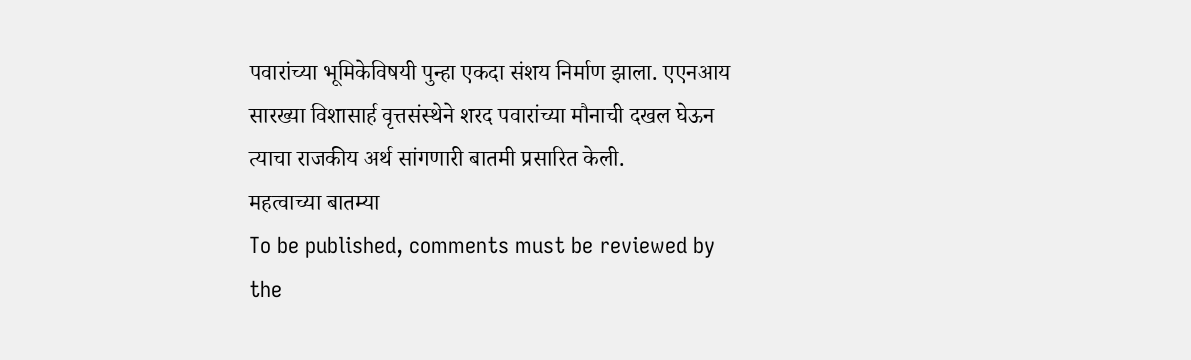पवारांच्या भूमिकेविषयी पुन्हा एकदा संशय निर्माण झाला. एएनआय सारख्या विशासार्ह वृत्तसंस्थेने शरद पवारांच्या मौनाची दखल घेऊन त्याचा राजकीय अर्थ सांगणारी बातमी प्रसारित केली.
महत्वाच्या बातम्या
To be published, comments must be reviewed by the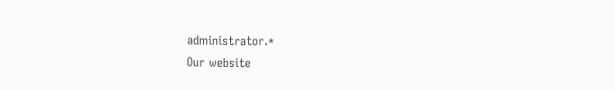administrator.*
Our website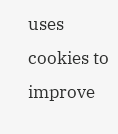uses cookies to improve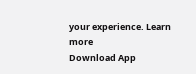your experience. Learn more
Download App